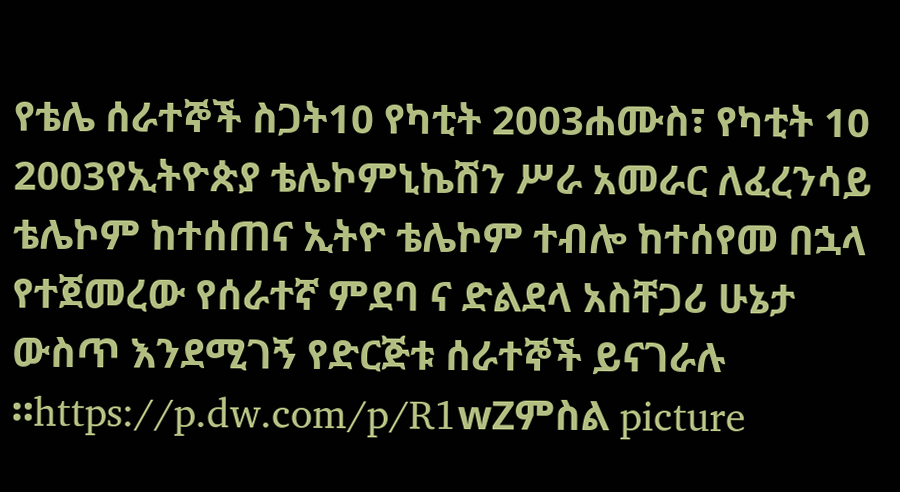የቴሌ ሰራተኞች ስጋት10 የካቲት 2003ሐሙስ፣ የካቲት 10 2003የኢትዮጵያ ቴሌኮምኒኬሽን ሥራ አመራር ለፈረንሳይ ቴሌኮም ከተሰጠና ኢትዮ ቴሌኮም ተብሎ ከተሰየመ በኋላ የተጀመረው የሰራተኛ ምደባ ና ድልደላ አስቸጋሪ ሁኔታ ውስጥ እንደሚገኝ የድርጅቱ ሰራተኞች ይናገራሉ ።https://p.dw.com/p/R1wZምስል picture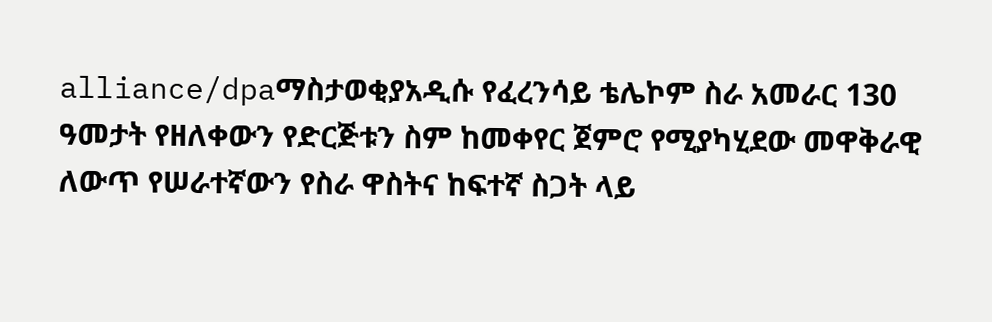alliance/dpaማስታወቂያአዲሱ የፈረንሳይ ቴሌኮም ስራ አመራር 130 ዓመታት የዘለቀውን የድርጅቱን ስም ከመቀየር ጀምሮ የሚያካሂደው መዋቅራዊ ለውጥ የሠራተኛውን የስራ ዋስትና ከፍተኛ ስጋት ላይ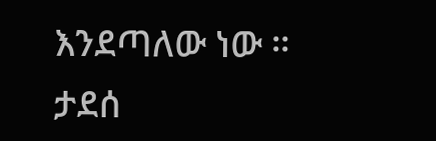እንደጣለው ነው ። ታደሰ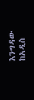እንግዳው ከአዲስ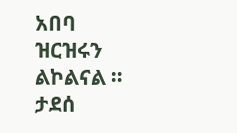አበባ ዝርዝሩን ልኮልናል ። ታደሰ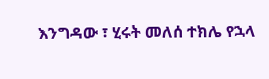እንግዳው ፣ ሂሩት መለሰ ተክሌ የኋላ